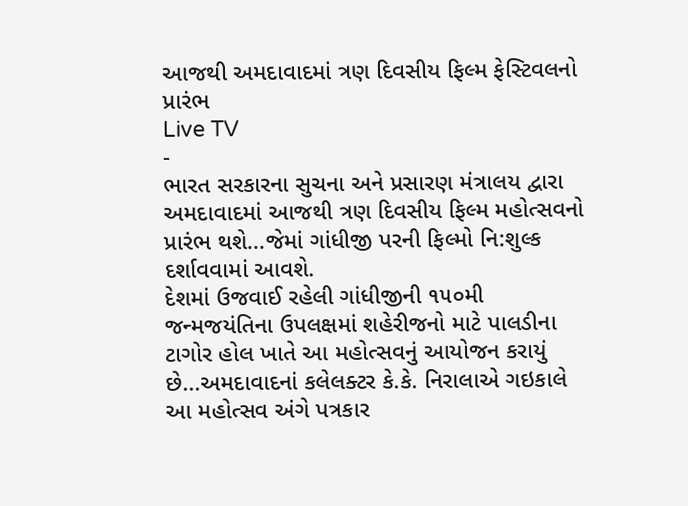આજથી અમદાવાદમાં ત્રણ દિવસીય ફિલ્મ ફેસ્ટિવલનો પ્રારંભ
Live TV
-
ભારત સરકારના સુચના અને પ્રસારણ મંત્રાલય દ્વારા અમદાવાદમાં આજથી ત્રણ દિવસીય ફિલ્મ મહોત્સવનો પ્રારંભ થશે...જેમાં ગાંધીજી પરની ફિલ્મો નિ:શુલ્ક દર્શાવવામાં આવશે.
દેશમાં ઉજવાઈ રહેલી ગાંધીજીની ૧૫૦મી જન્મજયંતિના ઉપલક્ષમાં શહેરીજનો માટે પાલડીના ટાગોર હોલ ખાતે આ મહોત્સવનું આયોજન કરાયું છે...અમદાવાદનાં કલેલક્ટર કે.કે. નિરાલાએ ગઇકાલે આ મહોત્સવ અંગે પત્રકાર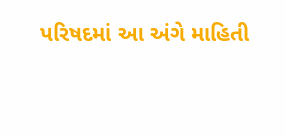પરિષદમાં આ અંગે માહિતી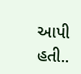આપી હતી..